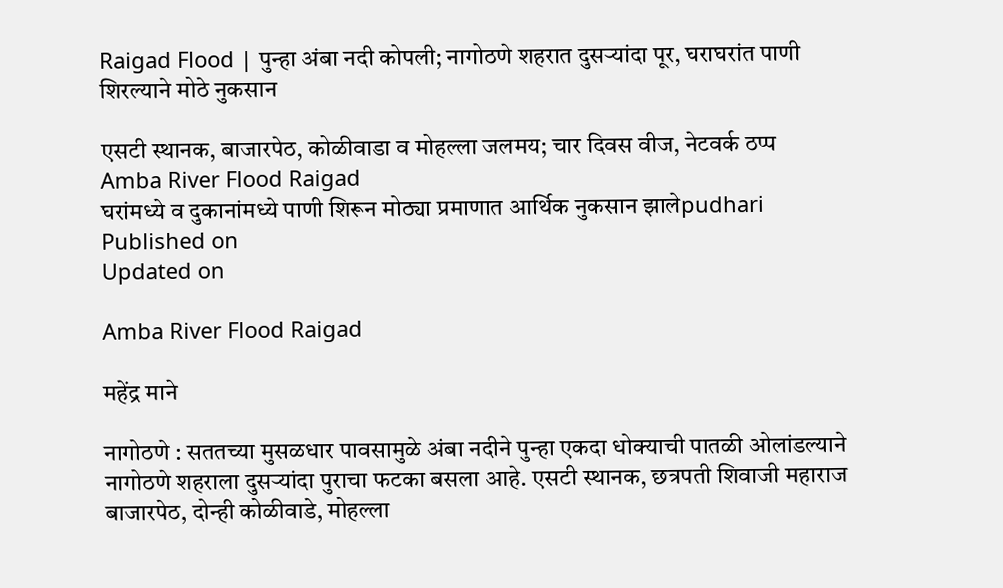Raigad Flood | पुन्हा अंबा नदी कोपली; नागोठणे शहरात दुसऱ्यांदा पूर, घराघरांत पाणी शिरल्याने मोठे नुकसान

एसटी स्थानक, बाजारपेठ, कोळीवाडा व मोहल्ला जलमय; चार दिवस वीज, नेटवर्क ठप्प
Amba River Flood Raigad
घरांमध्ये व दुकानांमध्ये पाणी शिरून मोठ्या प्रमाणात आर्थिक नुकसान झालेpudhari
Published on
Updated on

Amba River Flood Raigad

महेंद्र माने

नागोठणे : सततच्या मुसळधार पावसामुळे अंबा नदीने पुन्हा एकदा धोक्याची पातळी ओलांडल्याने नागोठणे शहराला दुसऱ्यांदा पुराचा फटका बसला आहे. एसटी स्थानक, छत्रपती शिवाजी महाराज बाजारपेठ, दोन्ही कोळीवाडे, मोहल्ला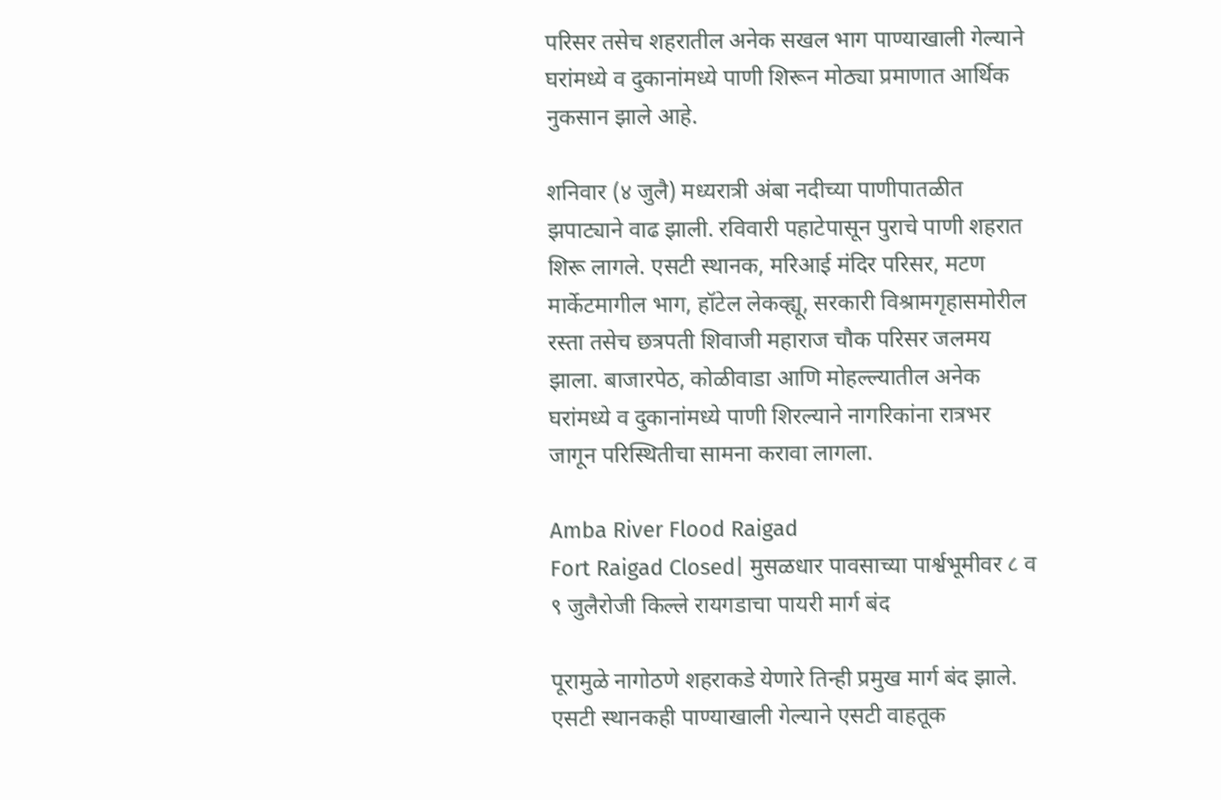परिसर तसेच शहरातील अनेक सखल भाग पाण्याखाली गेल्याने घरांमध्ये व दुकानांमध्ये पाणी शिरून मोठ्या प्रमाणात आर्थिक नुकसान झाले आहे.

शनिवार (४ जुलै) मध्यरात्री अंबा नदीच्या पाणीपातळीत झपाट्याने वाढ झाली. रविवारी पहाटेपासून पुराचे पाणी शहरात शिरू लागले. एसटी स्थानक, मरिआई मंदिर परिसर, मटण मार्केटमागील भाग, हॉटेल लेकव्ह्यू, सरकारी विश्रामगृहासमोरील रस्ता तसेच छत्रपती शिवाजी महाराज चौक परिसर जलमय झाला. बाजारपेठ, कोळीवाडा आणि मोहल्ल्यातील अनेक घरांमध्ये व दुकानांमध्ये पाणी शिरल्याने नागरिकांना रात्रभर जागून परिस्थितीचा सामना करावा लागला.

Amba River Flood Raigad
Fort Raigad Closed| मुसळधार पावसाच्या पार्श्वभूमीवर ८ व ९ जुलैरोजी किल्ले रायगडाचा पायरी मार्ग बंद

पूरामुळे नागोठणे शहराकडे येणारे तिन्ही प्रमुख मार्ग बंद झाले. एसटी स्थानकही पाण्याखाली गेल्याने एसटी वाहतूक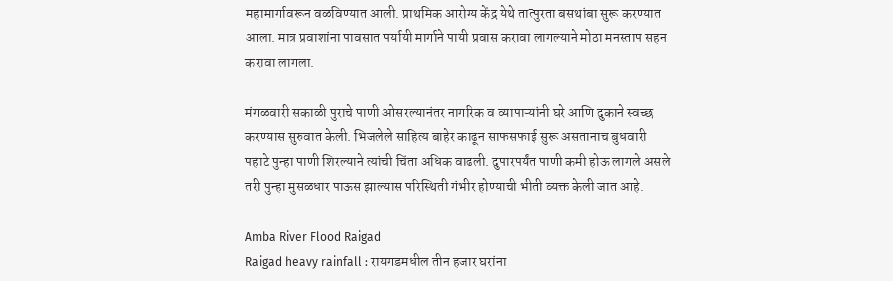महामार्गावरून वळविण्यात आली. प्राथमिक आरोग्य केंद्र येथे तात्पुरता बसथांबा सुरू करण्यात आला. मात्र प्रवाशांना पावसात पर्यायी मार्गाने पायी प्रवास करावा लागल्याने मोठा मनस्ताप सहन करावा लागला.

मंगळवारी सकाळी पुराचे पाणी ओसरल्यानंतर नागरिक व व्यापाऱ्यांनी घरे आणि दुकाने स्वच्छ करण्यास सुरुवात केली. भिजलेले साहित्य बाहेर काढून साफसफाई सुरू असतानाच बुधवारी पहाटे पुन्हा पाणी शिरल्याने त्यांची चिंता अधिक वाढली. दुपारपर्यंत पाणी कमी होऊ लागले असले तरी पुन्हा मुसळधार पाऊस झाल्यास परिस्थिती गंभीर होण्याची भीती व्यक्त केली जात आहे.

Amba River Flood Raigad
Raigad heavy rainfall : रायगडमधील तीन हजार घरांना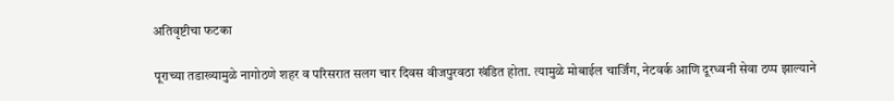अतिवृष्टीचा फटका

पूराच्या तडाख्यामुळे नागोठणे शहर व परिसरात सलग चार दिवस वीजपुरवठा खंडित होता. त्यामुळे मोबाईल चार्जिंग, नेटवर्क आणि दूरध्वनी सेवा ठप्प झाल्याने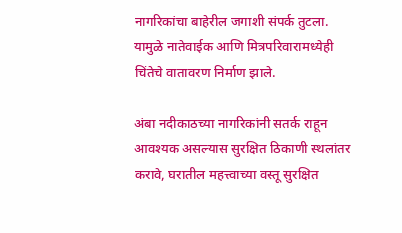नागरिकांचा बाहेरील जगाशी संपर्क तुटला. यामुळे नातेवाईक आणि मित्रपरिवारामध्येही चिंतेचे वातावरण निर्माण झाले.

अंबा नदीकाठच्या नागरिकांनी सतर्क राहून आवश्यक असल्यास सुरक्षित ठिकाणी स्थलांतर करावे, घरातील महत्त्वाच्या वस्तू सुरक्षित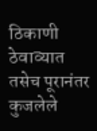ठिकाणी ठेवाव्यात तसेच पूरानंतर कुजलेले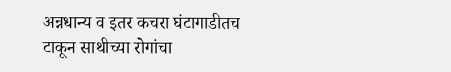अन्नधान्य व इतर कचरा घंटागाडीतच टाकून साथीच्या रोगांचा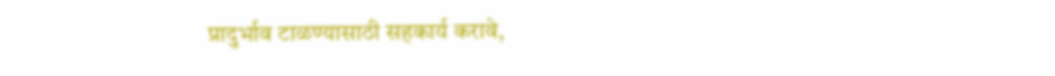प्रादुर्भाव टाळण्यासाठी सहकार्य करावे,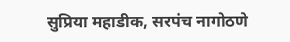सुप्रिया महाडीक, सरपंच नागोठणे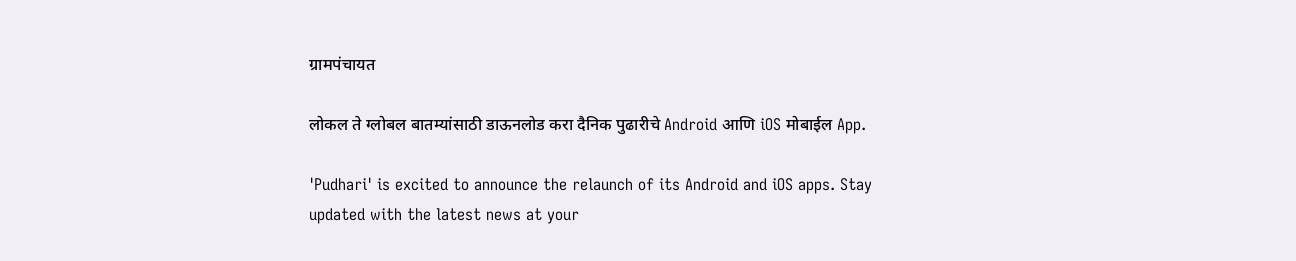ग्रामपंचायत

लोकल ते ग्लोबल बातम्यांसाठी डाऊनलोड करा दैनिक पुढारीचे Android आणि iOS मोबाईल App.

'Pudhari' is excited to announce the relaunch of its Android and iOS apps. Stay updated with the latest news at your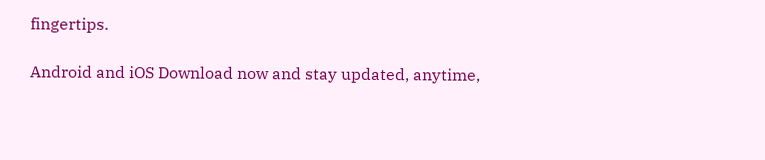fingertips.

Android and iOS Download now and stay updated, anytime,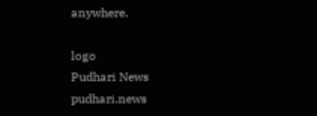anywhere.

logo
Pudhari News
pudhari.news